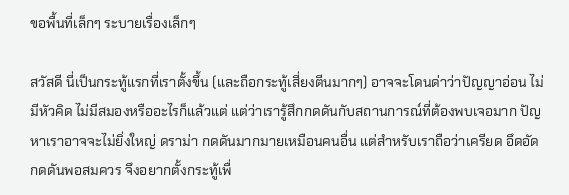ขอพื้นที่เล็กๆ ระบายเรื่องเล็กๆ

สวัสดี นี่เป็นกระทู้แรกที่เราตั้งขึ้น (และถือกระทู้เสี่ยงตีนมากๆ) อาจจะโดนด่าว่าปัญญาอ่อน ไม่มีหัวคิด ไม่มีสมองหรืออะไรก็แล้วแต่ แต่ว่าเรารู้สึกกดดันกับสถานการณ์ที่ต้องพบเจอมาก ปัญหาเราอาจจะไม่ยิ่งใหญ่ ดราม่า กดดันมากมายเหมือนคนอื่น แต่สำหรับเราถือว่าเครียด อึดอัด กดดันพอสมควร จึงอยากตั้งกระทู้เพื่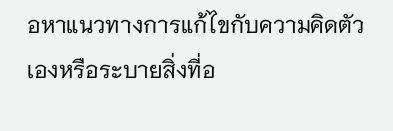อหาแนวทางการแก้ไขกับความคิดตัวเองหรือระบายสิ่งที่อ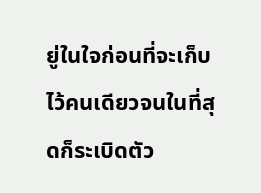ยู่ในใจก่อนที่จะเก็บไว้คนเดียวจนในที่สุดก็ระเบิดตัว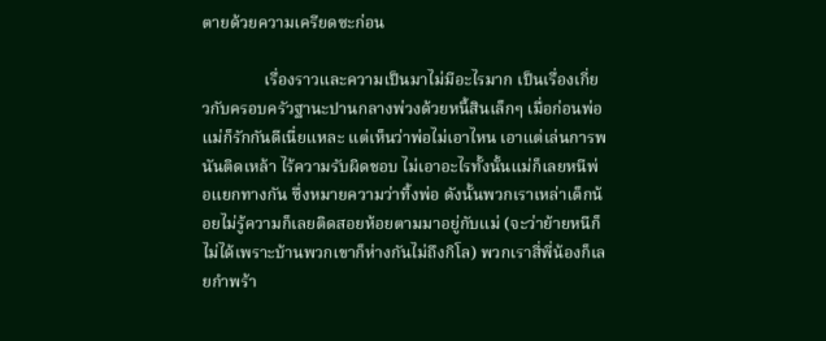ตายด้วยความเครียดซะก่อน

               เรื่องราวและความเป็นมาไม่มีอะไรมาก เป็นเรื่องเกี่ยวกับครอบครัวฐานะปานกลางพ่วงด้วยหนี้สินเล็กๆ เมื่อก่อนพ่อแม่ก็รักกันดีเนี่ยแหละ แต่เห็นว่าพ่อไม่เอาไหน เอาแต่เล่นการพนันติดเหล้า ไร้ความรับผิดชอบ ไม่เอาอะไรทั้งนั้นแม่ก็เลยหนีพ่อแยกทางกัน ซึ่งหมายความว่าทิ้งพ่อ ดังนั้นพวกเราเหล่าเด็กน้อยไม่รู้ความก็เลยติดสอยห้อยตามมาอยู่กับแม่ (จะว่าย้ายหนีก็ไม่ได้เพราะบ้านพวกเขาก็ห่างกันไม่ถึงกิโล) พวกเราสี่พี่น้องก็เลยกำพร้า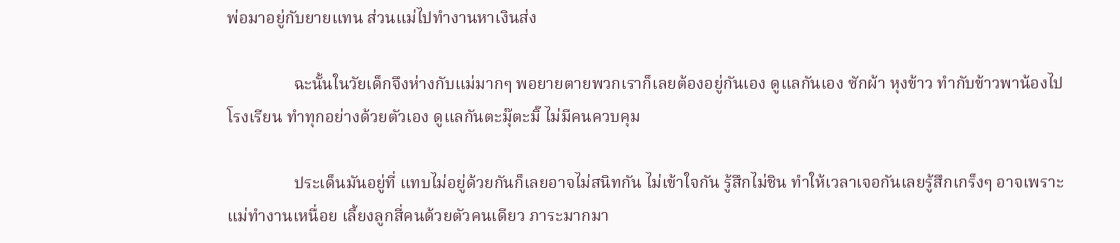พ่อมาอยู่กับยายแทน ส่วนแม่ไปทำงานหาเงินส่ง

                ฉะนั้นในวัยเด็กจึงห่างกับแม่มากๆ พอยายตายพวกเราก็เลยต้องอยู่กันเอง ดูแลกันเอง ซักผ้า หุงข้าว ทำกับข้าวพาน้องไปโรงเรียน ทำทุกอย่างด้วยตัวเอง ดูแลกันตะมุ๊ตะมิ๊ ไม่มีคนควบคุม

                ประเด็นมันอยู่ที่ แทบไม่อยู่ด้วยกันก็เลยอาจไม่สนิทกัน ไม่เข้าใจกัน รู้สึกไม่ชิน ทำให้เวลาเจอกันเลยรู้สึกเกร็งๆ อาจเพราะแม่ทำงานเหนื่อย เลี้ยงลูกสี่คนด้วยตัวคนเดียว ภาระมากมา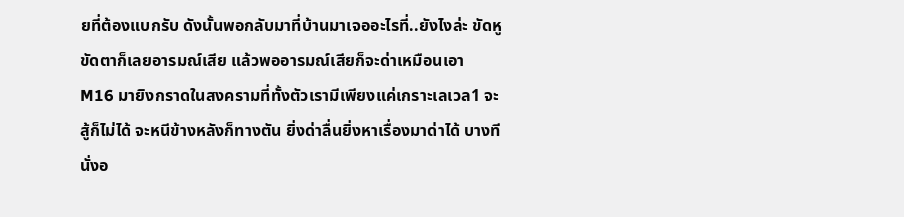ยที่ต้องแบกรับ ดังนั้นพอกลับมาที่บ้านมาเจออะไรที่..ยังไงล่ะ ขัดหูขัดตาก็เลยอารมณ์เสีย แล้วพออารมณ์เสียก็จะด่าเหมือนเอา M16 มายิงกราดในสงครามที่ทั้งตัวเรามีเพียงแค่เกราะเลเวล1 จะสู้ก็ไม่ได้ จะหนีข้างหลังก็ทางตัน ยิ่งด่าลื่นยิ่งหาเรื่องมาด่าได้ บางทีนั่งอ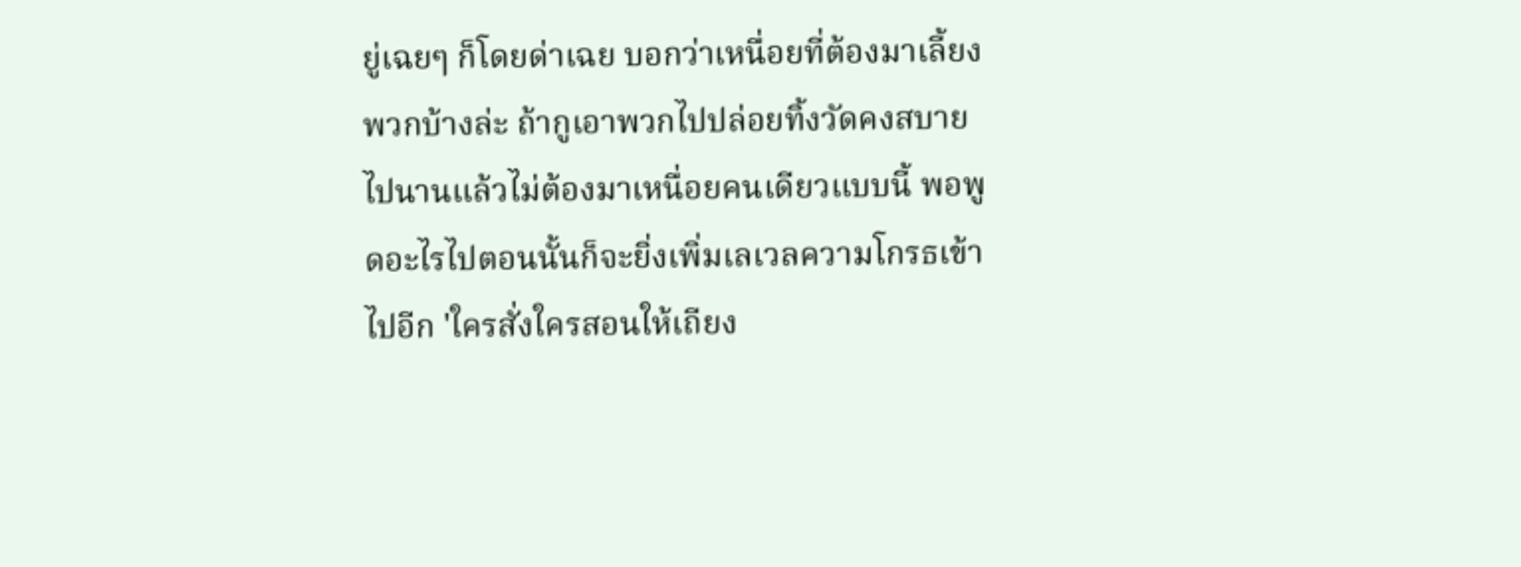ยู่เฉยๆ ก็โดยด่าเฉย บอกว่าเหนื่อยที่ต้องมาเลี้ยงพวกบ้างล่ะ ถ้ากูเอาพวกไปปล่อยทิ้งวัดคงสบายไปนานแล้วไม่ต้องมาเหนื่อยคนเดียวแบบนี้ พอพูดอะไรไปตอนนั้นก็จะยิ่งเพิ่มเลเวลความโกรธเข้าไปอีก 'ใครสั่งใครสอนให้เถียง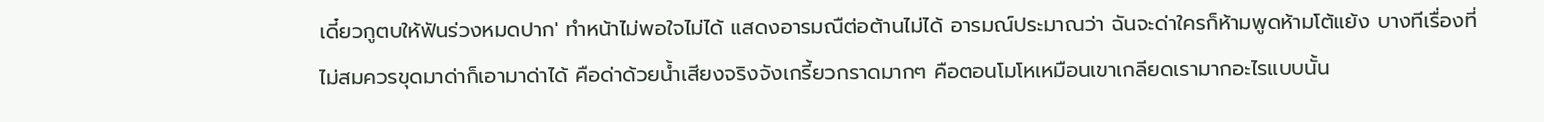เดี๋ยวกูตบให้ฟันร่วงหมดปาก' ทำหน้าไม่พอใจไม่ได้ แสดงอารมณืต่อต้านไม่ได้ อารมณ์ประมาณว่า ฉันจะด่าใครก็ห้ามพูดห้ามโต้แย้ง บางทีเรื่องที่ไม่สมควรขุดมาด่าก็เอามาด่าได้ คือด่าด้วยน้ำเสียงจริงจังเกรี้ยวกราดมากๆ คือตอนโมโหเหมือนเขาเกลียดเรามากอะไรแบบนั้น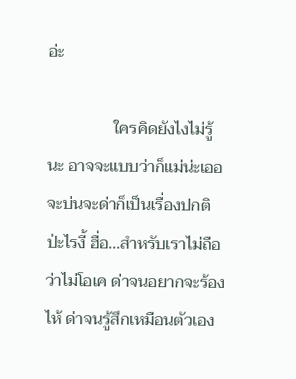อ่ะ

                ใครคิดยังไงไม่รู้นะ อาจจะแบบว่าก็แม่น่ะเออ จะบ่นจะด่าก็เป็นเรื่องปกติป่ะไรงี้ ฮื่อ...สำหรับเราไม่ถือว่าไม่โอเค ด่าจนอยากจะร้องไห้ ด่าจนรู้สึกเหมือนตัวเอง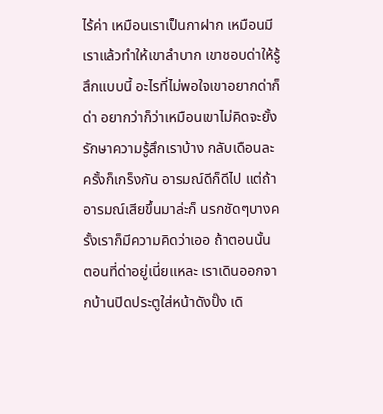ไร้ค่า เหมือนเราเป็นกาฝาก เหมือนมีเราแล้วทำให้เขาลำบาก เขาชอบด่าให้รู้สึกแบบนี้ อะไรที่ไม่พอใจเขาอยากด่าก็ด่า อยากว่าก็ว่าเหมือนเขาไม่คิดจะยั้งรักษาความรู้สึกเราบ้าง กลับเดือนละครั้งก็เกร็งกัน อารมณ์ดีก็ดีไป แต่ถ้าอารมณ์เสียขึ้นมาล่ะก็ นรกชัดๆบางครั้งเราก็มีความคิดว่าเออ ถ้าตอนนั้น ตอนที่ด่าอยู่เนี่ยแหละ เราเดินออกจากบ้านปิดประตูใส่หน้าดังปั๊ง เดิ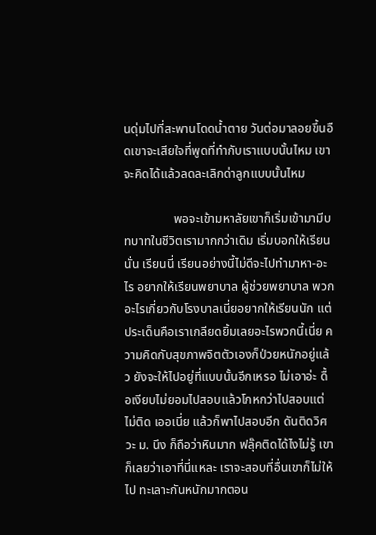นดุ่มไปที่สะพานโดดน้ำตาย วันต่อมาลอยขึ้นอืดเขาจะเสียใจที่พูดที่ทำกับเราแบบนั้นไหม เขาจะคิดได้แล้วลดละเลิกด่าลูกแบบนั้นไหม

                พอจะเข้ามหาลัยเขาก็เริ่มเข้ามามีบทบาทในชีวิตเรามากกว่าเดิม เริ่มบอกให้เรียนนั่น เรียนนี่ เรียนอย่างนี้ไม่ดีจะไปทำมาหา-อะไร อยากให้เรียนพยาบาล ผู้ช่วยพยาบาล พวกอะไรเกี่ยวกับโรงบาลเนี่ยอยากให้เรียนนัก แต่ประเด็นคือเราเกลียดยิ้มเลยอะไรพวกนี้เนี่ย ความคิดกับสุขภาพจิตตัวเองก็ป่วยหนักอยู่แล้ว ยังจะให้ไปอยู่ที่แบบนั้นอีกเหรอ ไม่เอาอ่ะ ดื้อเงียบไม่ยอมไปสอบแล้วโกหกว่าไปสอบแต่ไม่ติด เออเนี่ย แล้วก็พาไปสอบอีก ดันติดวิศวะ ม. นึง ก็ถือว่าหินมาก ฟลุ๊คติดได้ไงไม่รู้ เขาก็เลยว่าเอาที่นี่แหละ เราจะสอบที่อื่นเขาก็ไม่ให้ไป ทะเลาะกันหนักมากตอน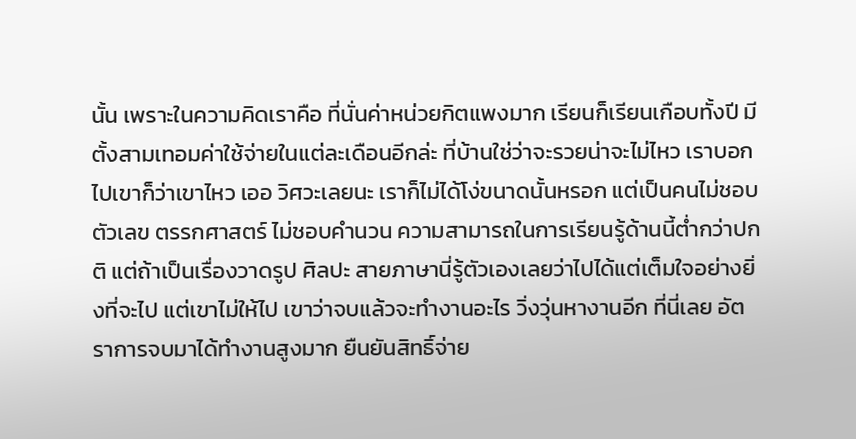นั้น เพราะในความคิดเราคือ ที่นั่นค่าหน่วยกิตแพงมาก เรียนก็เรียนเกือบทั้งปี มีตั้งสามเทอมค่าใช้จ่ายในแต่ละเดือนอีกล่ะ ที่บ้านใช่ว่าจะรวยน่าจะไม่ไหว เราบอกไปเขาก็ว่าเขาไหว เออ วิศวะเลยนะ เราก็ไม่ได้โง่ขนาดนั้นหรอก แต่เป็นคนไม่ชอบตัวเลข ตรรกศาสตร์ ไม่ชอบคำนวน ความสามารถในการเรียนรู้ด้านนี้ต่ำกว่าปกติ แต่ถ้าเป็นเรื่องวาดรูป ศิลปะ สายภาษานี่รู้ตัวเองเลยว่าไปได้แต่เต็มใจอย่างยิ่งที่จะไป แต่เขาไม่ให้ไป เขาว่าจบแล้วจะทำงานอะไร วิ่งวุ่นหางานอีก ที่นี่เลย อัตราการจบมาได้ทำงานสูงมาก ยืนยันสิทธิ์จ่าย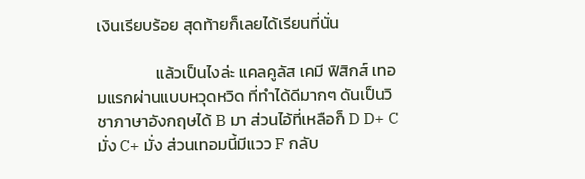เงินเรียบร้อย สุดท้ายก็เลยได้เรียนที่นั่น

                แล้วเป็นไงล่ะ แคลคูลัส เคมี ฟิสิกส์ เทอมแรกผ่านแบบหวุดหวิด ที่ทำได้ดีมากๆ ดันเป็นวิชาภาษาอังกฤษได้ B มา ส่วนไอ้ที่เหลือก็ D D+ C มั่ง C+ มั่ง ส่วนเทอมนี้มีแวว F กลับ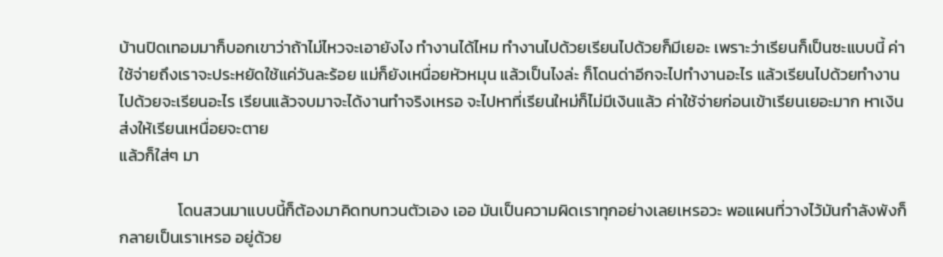บ้านปิดเทอมมาก็บอกเขาว่าถ้าไม่ไหวจะเอายังไง ทำงานได้ไหม ทำงานไปด้วยเรียนไปด้วยก็มีเยอะ เพราะว่าเรียนก็เป็นซะแบบนี้ ค่าใช้จ่ายถึงเราจะประหยัดใช้แค่วันละร้อย แม่ก็ยังเหนื่อยหัวหมุน แล้วเป็นไงล่ะ ก็โดนด่าอีกจะไปทำงานอะไร แล้วเรียนไปด้วยทำงานไปด้วยจะเรียนอะไร เรียนแล้วจบมาจะได้งานทำจริงเหรอ จะไปหาที่เรียนใหม่ก็ไม่มีเงินแล้ว ค่าใช้จ่ายก่อนเข้าเรียนเยอะมาก หาเงินส่งให้เรียนเหนื่อยจะตาย
แล้วก็ใส่ๆ มา

                โดนสวนมาแบบนี้ก็ต้องมาคิดทบทวนตัวเอง เออ มันเป็นความผิดเราทุกอย่างเลยเหรอวะ พอแผนที่วางไว้มันกำลังพังก็กลายเป็นเราเหรอ อยู่ด้วย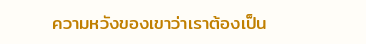ความหวังของเขาว่าเราต้องเป็น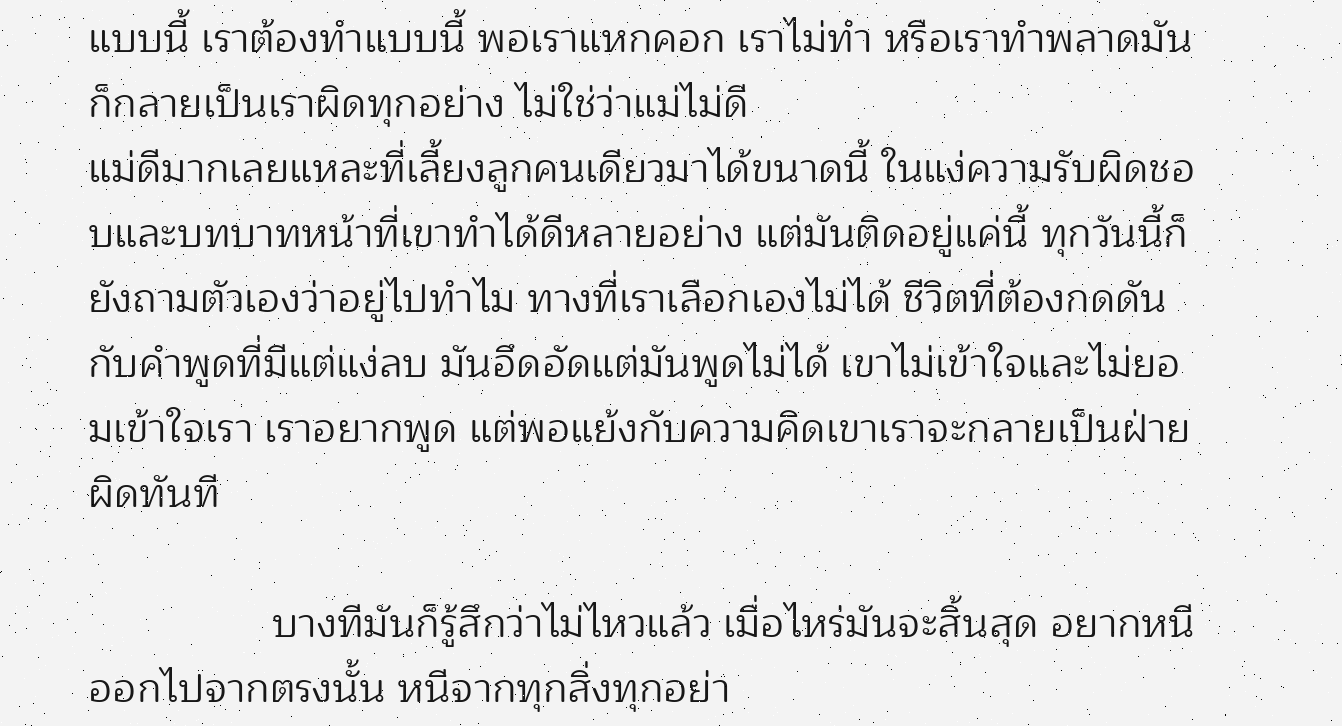แบบนี้ เราต้องทำแบบนี้ พอเราแหกคอก เราไม่ทำ หรือเราทำพลาดมันก็กลายเป็นเราผิดทุกอย่าง ไม่ใช่ว่าแม่ไม่ดี
แม่ดีมากเลยแหละที่เลี้ยงลูกคนเดียวมาได้ขนาดนี้ ในแง่ความรับผิดชอบและบทบาทหน้าที่เขาทำได้ดีหลายอย่าง แต่มันติดอยู่แค่นี้ ทุกวันนี้ก็ยังถามตัวเองว่าอยู่ไปทำไม ทางที่เราเลือกเองไม่ได้ ชีวิตที่ต้องกดดันกับคำพูดที่มีแต่แง่ลบ มันอึดอัดแต่มันพูดไม่ได้ เขาไม่เข้าใจและไม่ยอมเข้าใจเรา เราอยากพูด แต่พอแย้งกับความคิดเขาเราจะกลายเป็นฝ่ายผิดทันที

                บางทีมันก็รู้สึกว่าไม่ไหวแล้ว เมื่อไหร่มันจะสิ้นสุด อยากหนีออกไปจากตรงนั้น หนีจากทุกสิ่งทุกอย่า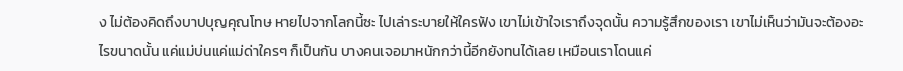ง ไม่ต้องคิดถึงบาปบุญคุณโทษ หายไปจากโลกนี้ซะ ไปเล่าระบายให้ใครฟัง เขาไม่เข้าใจเราถึงจุดนั้น ความรู้สึกของเรา เขาไม่เห็นว่ามันจะต้องอะไรขนาดนั้น แค่แม่บ่นแค่แม่ด่าใครๆ ก็เป็นกัน บางคนเจอมาหนักกว่านี้อีกยังทนได้เลย เหมือนเราโดนแค่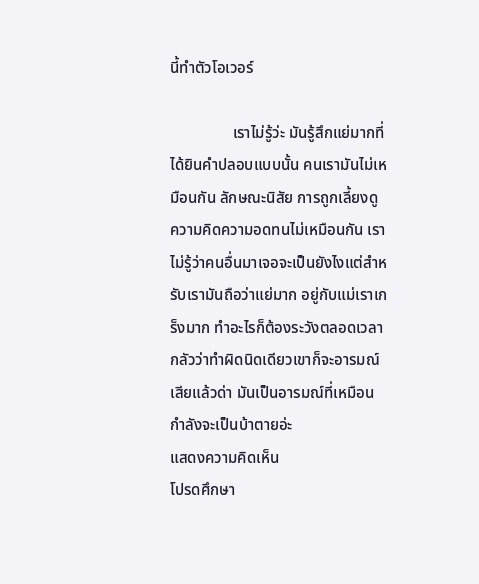นี้ทำตัวโอเวอร์

                เราไม่รู้ว่ะ มันรู้สึกแย่มากที่ได้ยินคำปลอบแบบนั้น คนเรามันไม่เหมือนกัน ลักษณะนิสัย การถูกเลี้ยงดู ความคิดความอดทนไม่เหมือนกัน เราไม่รู้ว่าคนอื่นมาเจอจะเป็นยังไงแต่สำหรับเรามันถือว่าแย่มาก อยู่กับแม่เราเกร็งมาก ทำอะไรก็ต้องระวังตลอดเวลา กลัวว่าทำผิดนิดเดียวเขาก็จะอารมณ์เสียแล้วด่า มันเป็นอารมณ์ที่เหมือนกำลังจะเป็นบ้าตายอ่ะ
แสดงความคิดเห็น
โปรดศึกษา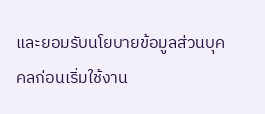และยอมรับนโยบายข้อมูลส่วนบุคคลก่อนเริ่มใช้งาน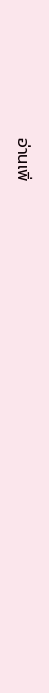อ่านเพิ่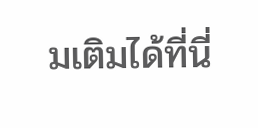มเติมได้ที่นี่